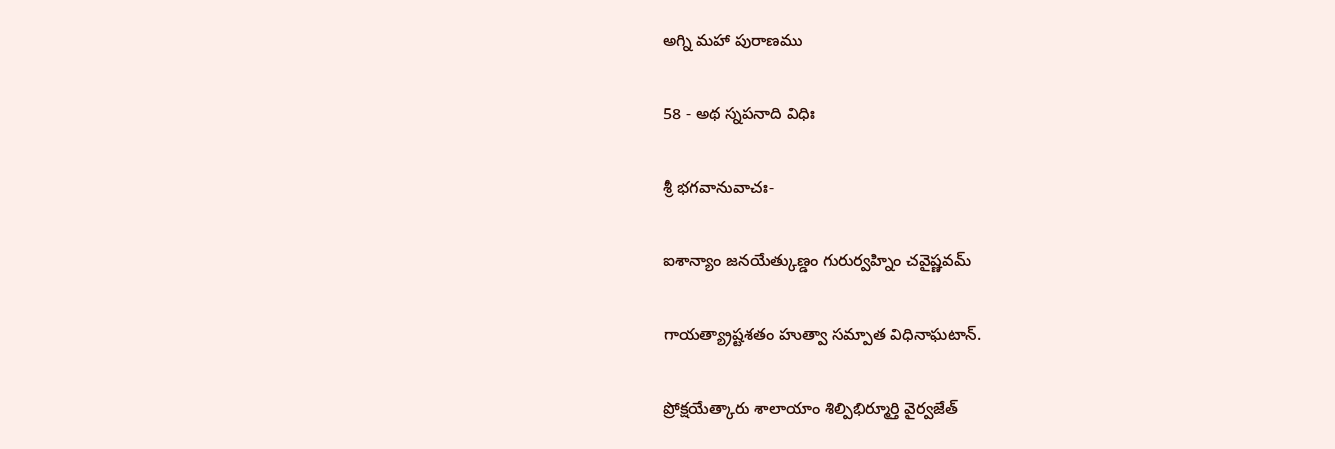అగ్ని మహా పురాణము

58 - అథ స్నపనాది విధిః

శ్రీ భగవానువాచః-

ఐశాన్యాం జనయేత్కుణ్డం గురుర్వహ్నిం చవైష్ణవమ్

గాయత్య్రాష్టశతం హుత్వా సమ్పాత విధినాఘటాన్.

ప్రోక్షయేత్కారు శాలాయాం శిల్పిభిర్మూర్తి వైర్వజేత్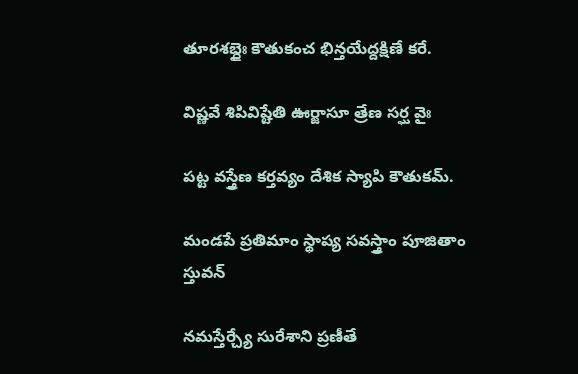తూరశబ్దైః కౌతుకంచ భిన్తయేద్దక్షిణే కరే.

విష్ణవే శిపివిష్టేతి ఊర్జాసూ త్రేణ సర్ఘ వైః

పట్ట వస్త్రేణ కర్తవ్యం దేశిక స్యాపి కౌతుకమ్.

మండపే ప్రతిమాం స్థాప్య సవస్త్రాం పూజితాం స్తువన్

నమస్తేర్చ్యే సురేశాని ప్రణీతే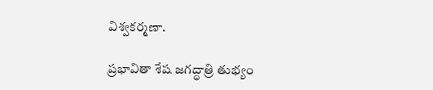విశ్వకర్మణా.

ప్రభావితా శేష జగద్ధాత్రి తుభ్యం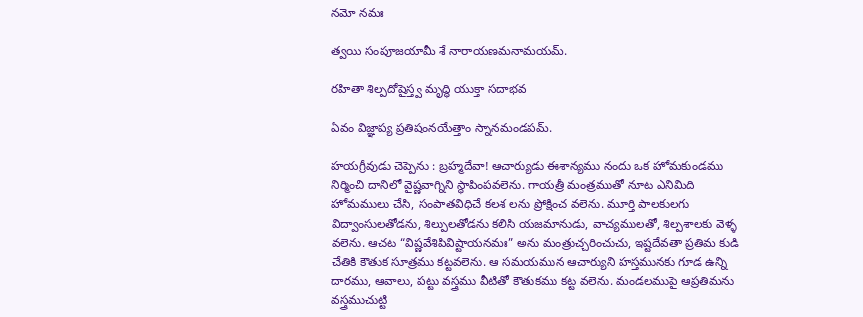నమో నమః

త్వయి సంపూజయామీ శే నారాయణమనామయమ్.

రహితా శిల్పదోషైస్త్వ మృద్ధి యుక్తా సదాభవ

ఏవం విజ్ఞాప్య ప్రతిషంనయేత్తాం స్నానమండపమ్.

హయగ్రీవుడు చెప్పెను : బ్రహ్మదేవా! ఆచార్యుడు ఈశాన్యము నందు ఒక హోమకుండము నిర్మించి దానిలో వైష్ణవాగ్నిని స్థాపింపవలెను. గాయత్రీ మంత్రముతో నూట ఎనిమిది హోమములు చేసి, సంపాతవిధిచే కలశ లను ప్రోక్షించ వలెను. మూర్తి పాలకులగు విద్వాంసులతోడను, శిల్పులతోడను కలిసి యజమానుడు, వాచ్యములతో, శిల్పశాలకు వెళ్ళ వలెను. ఆచట “విష్ణవేశిపివిష్టాయనమః” అను మంత్రుచ్చరించుచు, ఇష్టదేవతా ప్రతిమ కుడి చేతికి కౌతుక సూత్రము కట్టవలెను. ఆ సమయమున ఆచార్యుని హస్తమునకు గూడ ఉన్ని దారము, ఆవాలు, పట్టు వస్త్రము వీటితో కౌతుకము కట్ట వలెను. మండలముపై ఆప్రతిమను వస్త్రముచుట్టి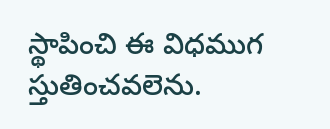స్థాపించి ఈ విధముగ స్తుతించవలెను.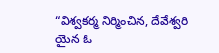“విశ్వకర్మ నిర్మించిన, దేవేశ్వరి యైన ఓ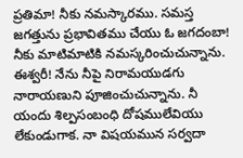ప్రతిమా! నీకు నమస్కారము. సమస్త జగత్తును ప్రభావితము చేయు ఓ జగదంబా! నీకు మాటిమాటికి నమస్కరించుచున్నాను. ఈశ్వరీ! నేను నీపై నిరామయుడగు నారాయణుని పూజించుచున్నాను. నీ యందు శిల్పసంబంధి దోషములేవియు లేకుండుగాక. నా విషయమున సర్వదా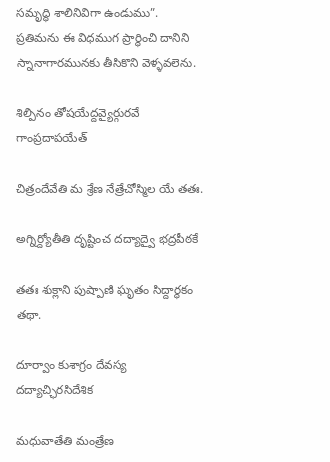సమృద్ధి శాలినివిగా ఉండుము”. ప్రతిమను ఈ విధముగ ప్రార్థించి దానిని స్నానాగారమునకు తీసికొని వెళ్ళవలెను.

శిల్పినం తోషయేద్దవ్యైర్గురవే గాంప్రదాపయేత్

చిత్రందేవేతి మ శ్రేణ నేత్రేచోస్మిల యే తతః.

అగ్నిర్ద్యోతీతి దృష్టించ దద్యాద్వై భద్రపీఠకే

తతః శుక్లాని పుష్పాణి ఘృతం సిద్దార్థకం తథా.

దూర్వాం కుశాగ్రం దేవస్య దద్యాచ్ఛిరసిదేశిక

మధువాతేతి మంత్రేణ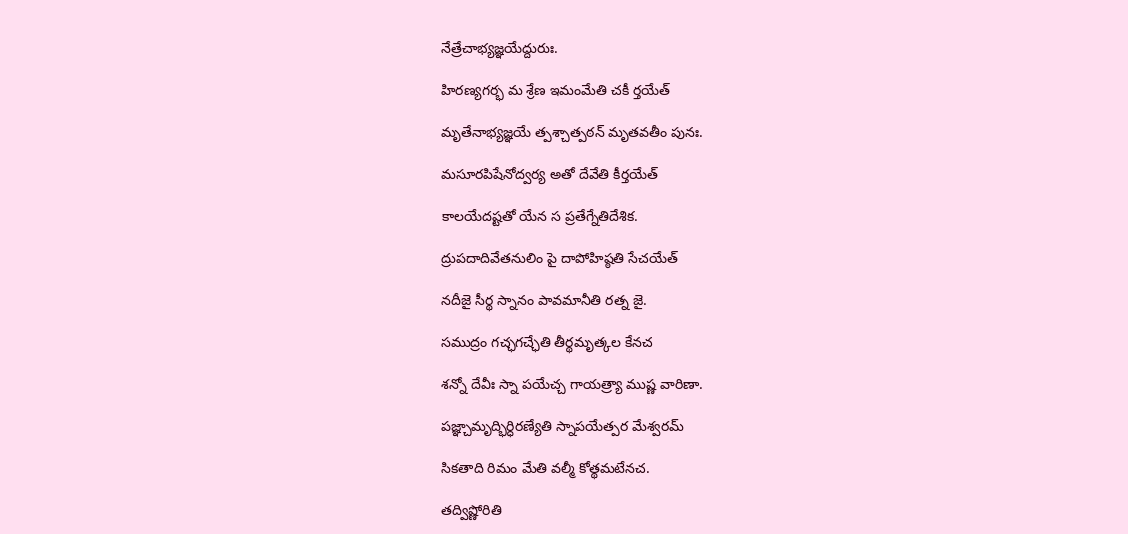నేత్రేచాభ్యజ్ఞయేద్దురుః.

హిరణ్యగర్భ మ శ్రేణ ఇమంమేతి చకీ ర్తయేత్

మృతేనాభ్యజ్ఞయే త్పశ్చాత్పఠన్ మృతవతీం పునః.

మసూరపిషేనోద్వర్య అతో దేవేతి కీర్తయేత్

కాలయేదష్టతో యేన స ప్రతేగ్నేతిదేశిక.

ద్రుపదాదివేతనులిం పై దాపోహిష్ఠతి సేచయేత్

నదీజై సీర్థ స్నానం పావమానీతి రత్న జై.

సముద్రం గచ్ఛగచ్ఛేతి తీర్థమృత్కల కేనచ

శన్నో దేవీః స్నా పయేచ్చ గాయత్ర్యా ముష్ణ వారిణా.

పజ్ఞ్చామృద్భిర్ధిరణ్యేతి స్నాపయేత్పర మేశ్వరమ్

సికతాది రిమం మేతి వల్మీ కోత్థమటేనచ.

తద్విష్ణోరితి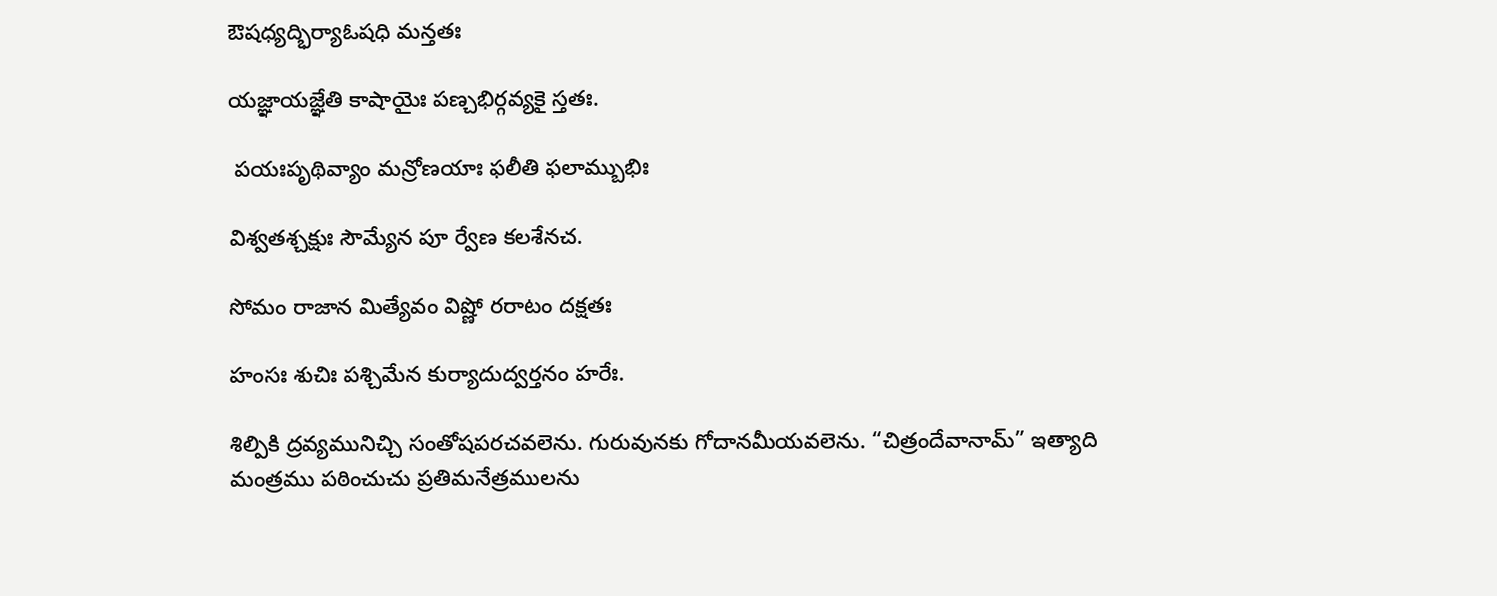ఔషధ్యద్భిర్యాఓషధి మన్తతః

యజ్ఞాయజ్ఞేతి కాషాయైః పణ్చభిర్గవ్యకై స్తతః.

 పయఃపృథివ్యాం మన్రోణయాః ఫలీతి ఫలామ్బుభిః

విశ్వతశ్చక్షుః సౌమ్యేన పూ ర్వేణ కలశేనచ.

సోమం రాజాన మిత్యేవం విష్ణో రరాటం దక్షతః

హంసః శుచిః పశ్చిమేన కుర్యాదుద్వర్తనం హరేః.

శిల్పికి ద్రవ్యమునిచ్చి సంతోషపరచవలెను. గురువునకు గోదానమీయవలెను. “చిత్రందేవానామ్” ఇత్యాది మంత్రము పఠించుచు ప్రతిమనేత్రములను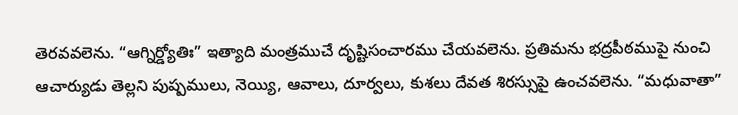తెరవవలెను. “ఆగ్నిర్డ్యోతిః” ఇత్యాది మంత్రముచే దృష్టిసంచారము చేయవలెను. ప్రతిమను భద్రపీఠముపై నుంచి ఆచార్యుడు తెల్లని పుష్పములు, నెయ్యి, ఆవాలు, దూర్వలు, కుశలు దేవత శిరస్సుపై ఉంచవలెను. “మధువాతా”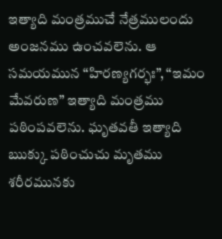ఇత్యాది మంత్రముచే నేత్రములందు అంజనము ఉంచవలెను. ఆ సమయమున “హిరణ్యగర్భః”, “ఇమం మేవరుణ” ఇత్యాది మంత్రము పఠింపవలెను. ఘృతవతీ ఇత్యాది ఋక్కు పఠించుచు మృతము శరీరమునకు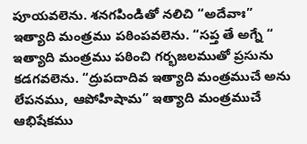పూయవలెను. శనగపిండితో నలిచి “అదేవాః” ఇత్యాది మంత్రము పఠింపవలెను. “సప్త తే అగ్నే “ ఇత్యాది మంత్రము పఠించి గర్భజలముతో ప్రసును కడగవలెను. “ద్రుపదాదివ ఇత్యాది మంత్రముచే అను లేపనము, ఆపోహిషామ” ఇత్యాది మంత్రముచే ఆభిషేకము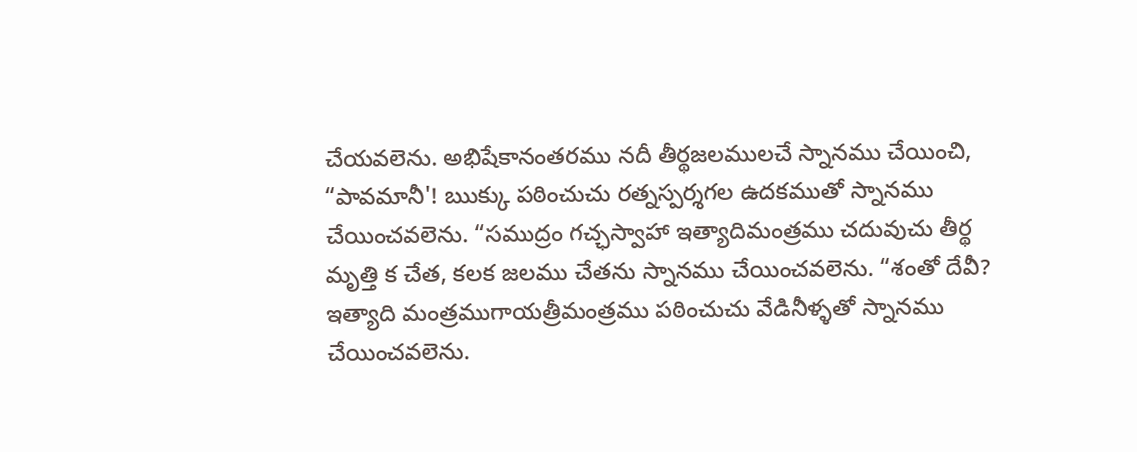చేయవలెను. అభిషేకానంతరము నదీ తీర్థజలములచే స్నానము చేయించి, “పావమానీ'! ఋక్కు పఠించుచు రత్నస్పర్శగల ఉదకముతో స్నానము చేయించవలెను. “సముద్రం గచ్ఛస్వాహా ఇత్యాదిమంత్రము చదువుచు తీర్థ మృత్తి క చేత, కలక జలము చేతను స్నానము చేయించవలెను. “శంతో దేవీ? ఇత్యాది మంత్రముగాయత్రీమంత్రము పఠించుచు వేడినీళ్ళతో స్నానము చేయించవలెను.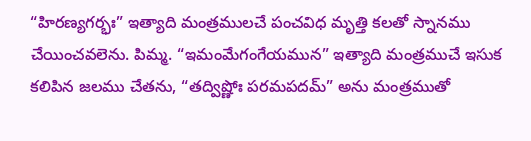“హిరణ్యగర్భః” ఇత్యాది మంత్రములచే పంచవిధ మృత్తి కలతో స్నానము చేయించవలెను. పిమ్మ. “ఇమంమేగంగేయమున” ఇత్యాది మంత్రముచే ఇసుక కలిపిన జలము చేతను, “తద్విష్ణోః పరమపదమ్” అను మంత్రముతో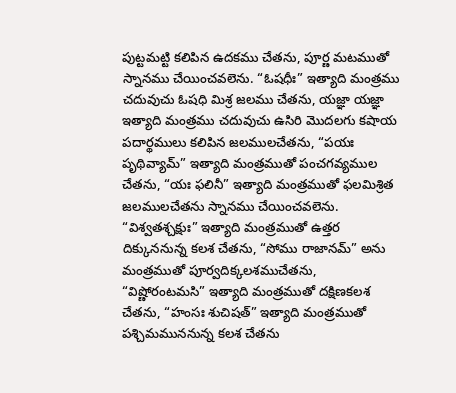పుట్టమట్టి కలిపిన ఉదకము చేతను, పూర్ణ మటముతో స్నానము చేయించవలెను. “ఓషధీః” ఇత్యాది మంత్రము చదువుచు ఓషధి మిశ్ర జలము చేతను, యజ్ఞా యజ్ఞా ఇత్యాది మంత్రము చదువుచు ఉసిరి మొదలగు కషాయ పదార్థములు కలిపిన జలములచేతను, “పయః పృథివ్యామ్” ఇత్యాది మంత్రముతో పంచగవ్యముల చేతను, “యః ఫలినీ” ఇత్యాది మంత్రముతో ఫలమిశ్రిత జలములచేతను స్నానము చేయించవలెను. “విశ్వతశ్చక్షుః” ఇత్యాది మంత్రముతో ఉత్తర దిక్కుననున్న కలశ చేతను, “సోము రాజానమ్” అను మంత్రముతో పూర్వదిక్కలశముచేతను, “విష్ణోరంటమసి” ఇత్యాది మంత్రముతో దక్షిణకలశ చేతను, “హంసః శుచిషత్” ఇత్యాది మంత్రముతో పశ్చిమముననున్న కలశ చేతను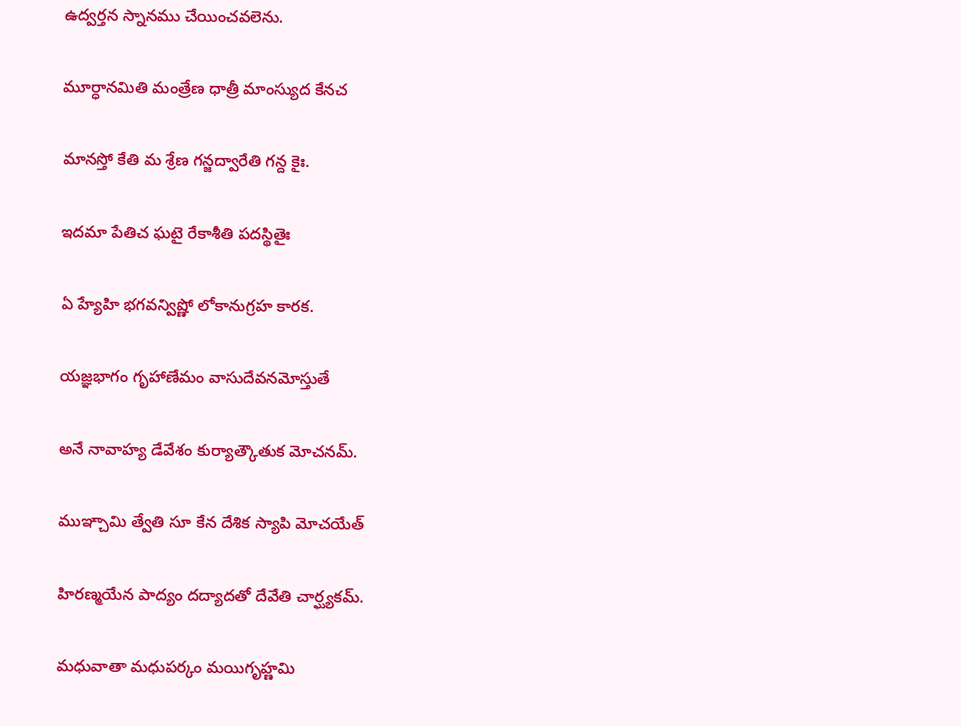ఉద్వర్తన స్నానము చేయించవలెను.

మూర్ధానమితి మంత్రేణ ధాత్రీ మాంస్యుద కేనచ

మానస్తో కేతి మ శ్రేణ గన్జద్వారేతి గన్ద కైః.

ఇదమా పేతిచ ఘటై రేకాశీతి పదస్థితైః

ఏ హ్యేహి భగవన్విష్ణో లోకానుగ్రహ కారక.

యజ్ఞభాగం గృహాణేమం వాసుదేవనమోస్తుతే

అనే నావాహ్య డేవేశం కుర్యాత్కౌతుక మోచనమ్.

ముఞ్చామి త్వేతి సూ కేన దేశిక స్యాపి మోచయేత్

హిరణ్మయేన పాద్యం దద్యాదతో దేవేతి చార్ఘ్యకమ్.

మధువాతా మధుపర్కం మయిగృహ్ణమి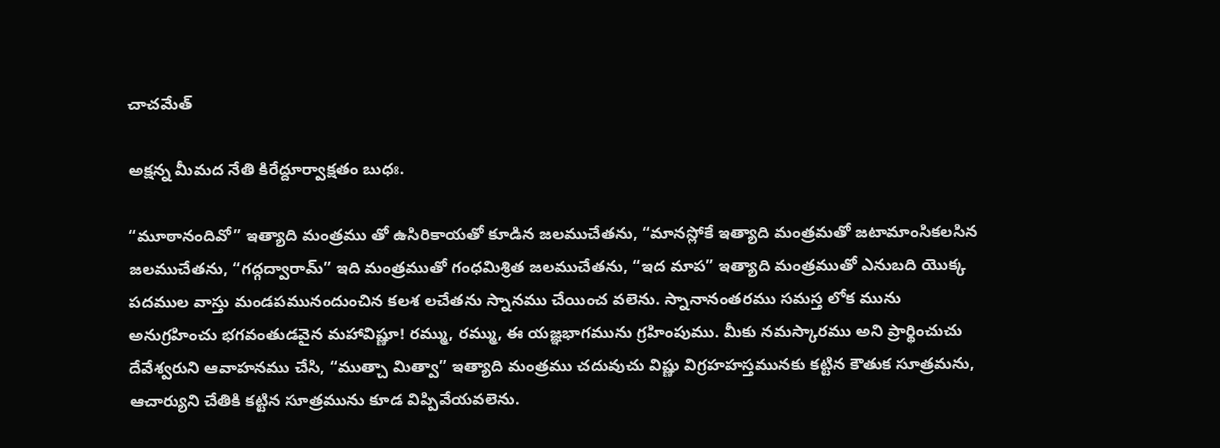చాచమేత్

అక్షన్న మీమద నేతి కిరేద్దూర్వాక్షతం బుధః.

“మూఠానందివో” ఇత్యాది మంత్రము తో ఉసిరికాయతో కూడిన జలముచేతను, “మానస్లోకే ఇత్యాది మంత్రమతో జటామాంసికలసిన జలముచేతను, “గద్గద్వారామ్” ఇది మంత్రముతో గంధమిశ్రిత జలముచేతను, “ఇద మాప” ఇత్యాది మంత్రముతో ఎనుబది యొక్క పదముల వాస్తు మండపమునందుంచిన కలశ లచేతను స్నానము చేయించ వలెను. స్నానానంతరము సమస్త లోక మును అనుగ్రహించు భగవంతుడవైన మహావిష్ణూ! రమ్ము, రమ్ము, ఈ యజ్ఞభాగమును గ్రహింపుము. మీకు నమస్కారము అని ప్రార్థించుచు దేవేశ్వరుని ఆవాహనము చేసి, “ముత్చా మిత్వా” ఇత్యాది మంత్రము చదువుచు విష్ణు విగ్రహహస్తమునకు కట్టిన కౌతుక సూత్రమను, ఆచార్యుని చేతికి కట్టిన సూత్రమును కూడ విప్పివేయవలెను.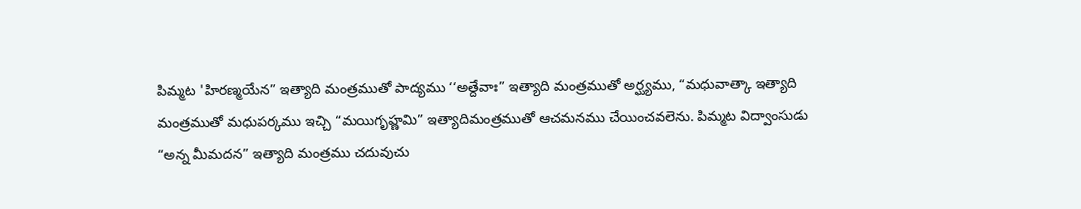పిమ్మట 'హిరణ్మయేన” ఇత్యాది మంత్రముతో పాద్యము ‘‘అత్దేవాః” ఇత్యాది మంత్రముతో అర్ఘ్యము, “మధువాత్కా ఇత్యాది మంత్రముతో మధుపర్కము ఇచ్చి “మయిగృహ్ణమి” ఇత్యాదిమంత్రముతో ఆచమనము చేయించవలెను. పిమ్మట విద్వాంసుడు “అన్న మీమదన” ఇత్యాది మంత్రము చదువుచు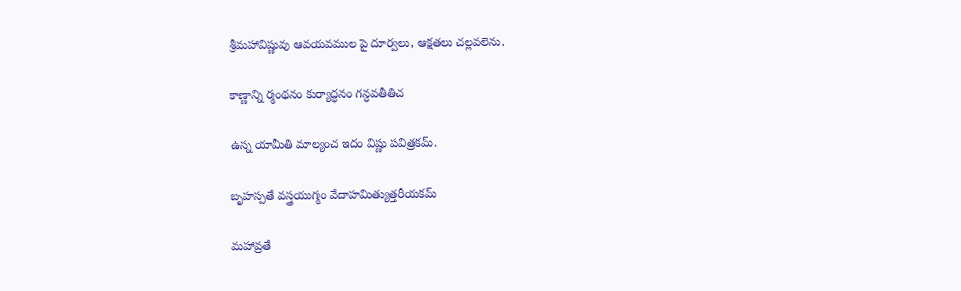శ్రీమహావిష్ణువు ఆవయవముల పై దూర్వలు, ఆక్షతలు చల్లవలెను.

కాణ్ణాన్ని ర్మంథనం కుర్యాద్ధనం గన్ధవతీతిచ

ఉస్న యామీతి మాల్యంచ ఇదం విష్ణు పవిత్రకమ్.

బృహస్పతే వస్త్రయుగ్మం వేదాహమిత్యుత్తరీయకమ్

మహావ్రతే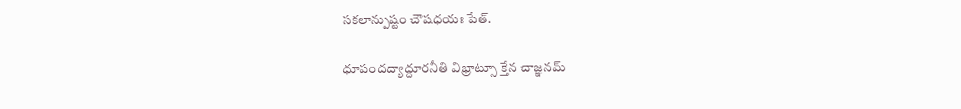సకలాన్పుష్టం చౌషధయః పేత్.

ధూపందద్యాద్దూరనీతి విభ్రాట్సూ క్తేన చాజ్ఞనమ్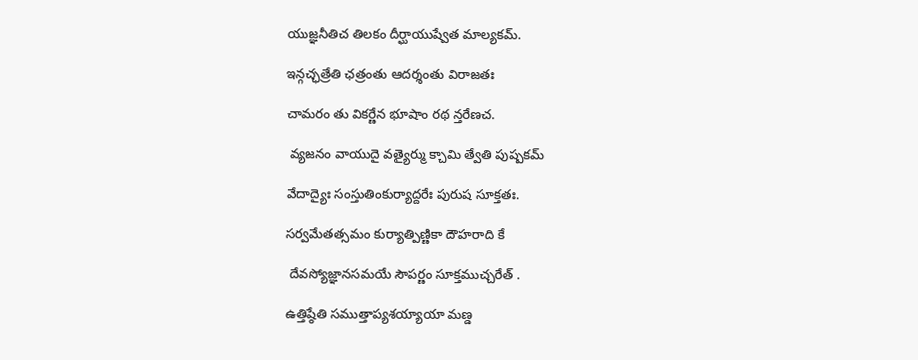యుజ్ఞనీతిచ తిలకం దీర్ఘాయుష్వేత మాల్యకమ్.

ఇన్గచ్ఛత్రేతి ఛత్రంతు ఆదర్శంతు విరాజతః

చామరం తు వికర్ణేన భూషాం రథ న్తరేణచ.

 వ్యజనం వాయుదై వత్యైర్ము క్చామి త్వేతి పుష్పకమ్

వేదాద్యైః సంస్తుతింకుర్యాద్దరేః పురుష సూక్తతః.

సర్వమేతత్సమం కుర్యాత్పిణ్ణికా దౌహరాది కే

 దేవస్యోజ్ఞానసమయే సౌపర్ణం సూక్తముచ్చరేత్ .

ఉత్తిష్ఠేతి సముత్తాప్యశయ్యాయా మణ్డ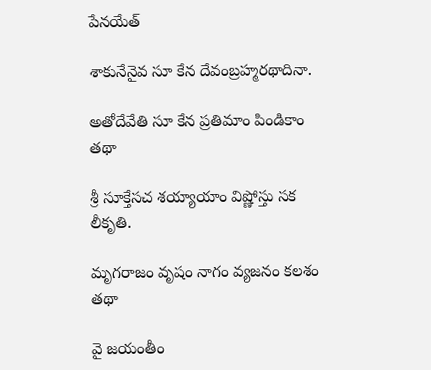పేనయేత్

శాకునేనైవ సూ కేన దేవంబ్రహ్మరథాదినా.

అతోదేవేతి సూ కేన ప్రతిమాం పిండికాం తథా

శ్రీ సూక్తేసచ శయ్యాయాం విష్ణోస్తు సక లీకృతి.

మృగరాజం వృషం నాగం వ్యజనం కలశం తథా

వై జయంతీం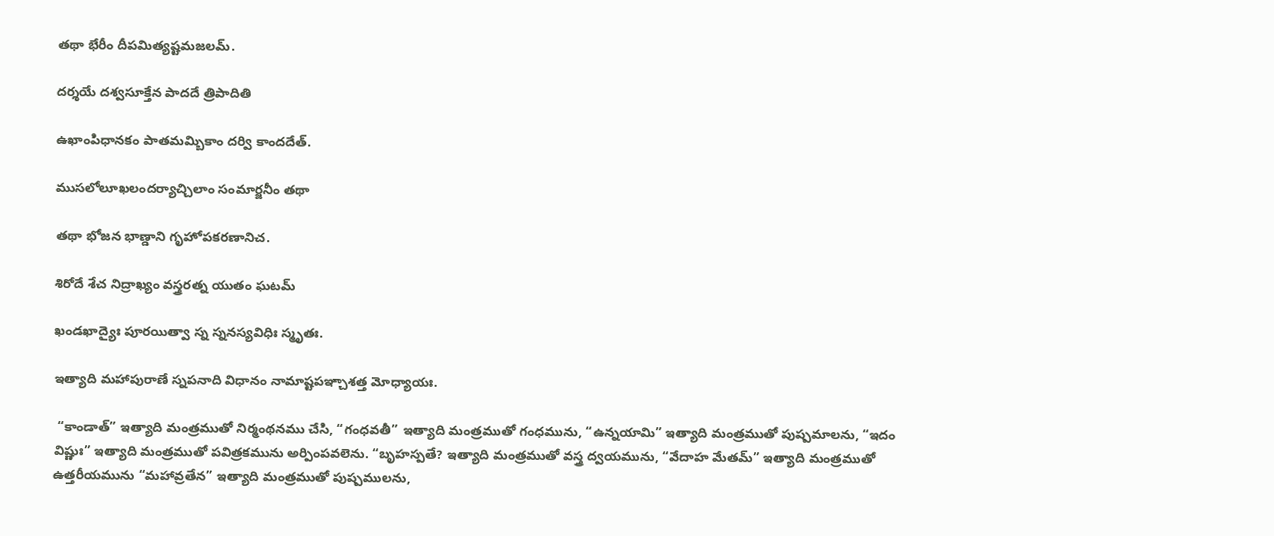తథా భేరీం దీపమిత్యష్టమజలమ్.

దర్శయే దశ్వసూక్తేన పాదదే త్రిపాదితి

ఉఖాంపిధానకం పాతమమ్బికాం దర్వి కాందదేత్.

ముసలోలూఖలందర్యాచ్చిలాం సంమార్జనీం తథా

తథా భోజన భాణ్డాని గృహోపకరణానిచ.

శిరోదే శేచ నిద్రాఖ్యం వస్త్రరత్న యుతం ఘటమ్

ఖండఖాద్యైః పూరయిత్వా స్న స్ననస్యవిధిః స్మృతః.

ఇత్యాది మహాపురాణే స్నపనాది విధానం నామాష్టపఞ్చాశత్త మోధ్యాయః.

 “కాండాత్” ఇత్యాది మంత్రముతో నిర్మంథనము చేసి, “గంధవతీ” ఇత్యాది మంత్రముతో గంధమును, “ఉన్నయామి” ఇత్యాది మంత్రముతో పుష్పమాలను, “ఇదం విష్ణుః” ఇత్యాది మంత్రముతో పవిత్రకమును అర్పింపవలెను. “బృహస్పతే? ఇత్యాది మంత్రముతో వస్త్ర ద్వయమును, “వేదాహ మేతమ్” ఇత్యాది మంత్రముతో ఉత్తరీయమును “మహావ్రతేన” ఇత్యాది మంత్రముతో పుష్పములను,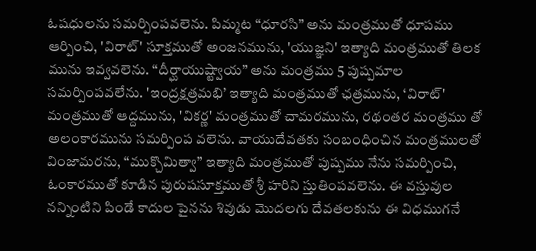ఓషధులను సమర్పింపవలెను. పిమ్మట “ధూరసి” అను మంత్రముతో ధూపము ఆర్పించి, 'విరాట్' సూక్తముతో అంజనమును, 'యుజ్ఞని' ఇత్యాది మంత్రముతో తిలక మును ఇవ్వవలెను. “దీర్ఘాయుష్ట్వాయ” అను మంత్రము 5 పుష్పమాల సమర్పింపవలేను. 'ఇంద్రక్షత్రమభి’ ఇత్యాది మంత్రముతో ఛత్రమును, ‘విరాట్' మంత్రముతో ఆద్దమును, 'వికర్ణ' మంత్రముతో చామరమును, రథంతర మంత్రము తో అలంకారమును సమర్పింప వలెను. వాయుదేవతకు సంబంధించిన మంత్రములతో వింజామరను, “ముక్చొమిత్వా” ఇత్యాది మంత్రముతో పుష్పము నేను సమర్పించి, ఓంకారముతో కూడిన పురుషసూక్తముతో శ్రీ హరిని స్తుతింపవలెను. ఈ వస్తువుల నన్నింటిని పిండే కాదుల పైనను శివుడు మొదలగు దేవతలకును ఈ విధముగనే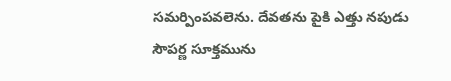సమర్పింపవలెను. దేవతను పైకి ఎత్తు నపుడు సౌపర్ణ సూక్తమును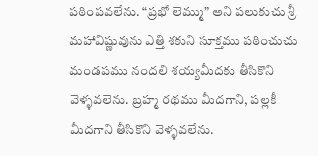పఠింపవలేను. “ప్రభో లెమ్ము” అని పలుకుచు శ్రీ మహావిష్ణువును ఎత్తి శకుని సూక్తము పఠించుచు మండపము నందలి శయ్యమీదకు తీసికొని వెళ్ళవలెను. బ్రహ్మ రథము మీదగాని, పల్లకీ మీదగాని తీసికొని వెళ్ళవలేను.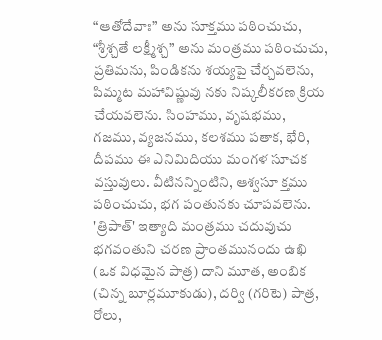“ఆతోదేవాః” అను సూక్తము పఠించుచు, “శ్రీశ్చతే లక్ష్మీశ్చ” అను మంత్రము పఠించుచు, ప్రతిమను, పిండికను శయ్యపై చేర్చవలెను, పిమ్మట మహావిష్ణువు నకు నిష్కలీకరణ క్రియ చేయవలెను. సింహము, వృషభము, గజము, వ్యజనము, కలశము పతాక, భేరి, దీపము ఈ ఎనిమిదియు మంగళ సూచక వస్తువులు. వీటినన్నింటిని, ఆశ్వసూ క్తము పఠించుచు, భగ పంతునకు చూపవలెను. 'త్రిపాత్' ఇత్యాది మంత్రము చదువుచు భగవంతుని చరణ ప్రాంతమునందు ఉఖి (ఒక విధమైన పాత్ర) దాని మూత, అంబిక (చిన్న బూర్లమూకుడు), దర్వి (గరిటె) పాత్ర, రోలు,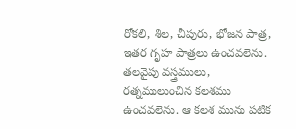రోకలి, శిల, చీపురు, భోజన పాత్ర, ఇతర గృహ పాత్రలు ఉంచవలెను. తలవైపు వస్త్రములు, రత్నములుంచిన కలశము ఉంచవలెను. ఆ కలశ మును పటిక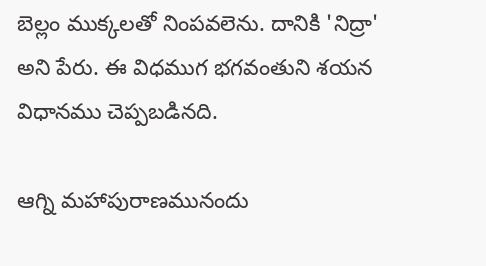బెల్లం ముక్కలతో నింపవలెను. దానికి 'నిద్రా' అని పేరు. ఈ విధముగ భగవంతుని శయన విధానము చెప్పబడినది.

ఆగ్ని మహాపురాణమునందు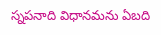స్నపనాది విధానమను ఏబది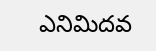ఎనిమిదవ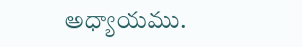అధ్యాయము.